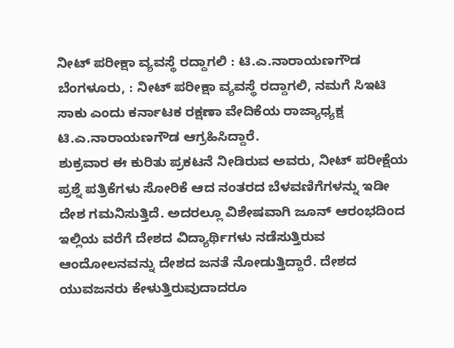ನೀಟ್ ಪರೀಕ್ಷಾ ವ್ಯವಸ್ಥೆ ರದ್ದಾಗಲಿ : ಟಿ.ಎ.ನಾರಾಯಣಗೌಡ
ಬೆಂಗಳೂರು, : ನೀಟ್ ಪರೀಕ್ಷಾ ವ್ಯವಸ್ಥೆ ರದ್ದಾಗಲಿ, ನಮಗೆ ಸಿಇಟಿ ಸಾಕು ಎಂದು ಕರ್ನಾಟಕ ರಕ್ಷಣಾ ವೇದಿಕೆಯ ರಾಜ್ಯಾಧ್ಯಕ್ಷ ಟಿ.ಎ.ನಾರಾಯಣಗೌಡ ಆಗ್ರಹಿಸಿದ್ದಾರೆ.
ಶುಕ್ರವಾರ ಈ ಕುರಿತು ಪ್ರಕಟನೆ ನೀಡಿರುವ ಅವರು, ನೀಟ್ ಪರೀಕ್ಷೆಯ ಪ್ರಶ್ನೆ ಪತ್ರಿಕೆಗಳು ಸೋರಿಕೆ ಆದ ನಂತರದ ಬೆಳವಣಿಗೆಗಳನ್ನು ಇಡೀ ದೇಶ ಗಮನಿಸುತ್ತಿದೆ. ಅದರಲ್ಲೂ ವಿಶೇಷವಾಗಿ ಜೂನ್ ಆರಂಭದಿಂದ ಇಲ್ಲಿಯ ವರೆಗೆ ದೇಶದ ವಿದ್ಯಾರ್ಥಿಗಳು ನಡೆಸುತ್ತಿರುವ ಆಂದೋಲನವನ್ನು ದೇಶದ ಜನತೆ ನೋಡುತ್ತಿದ್ದಾರೆ. ದೇಶದ ಯುವಜನರು ಕೇಳುತ್ತಿರುವುದಾದರೂ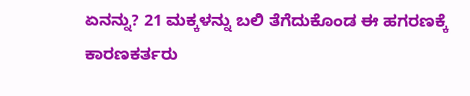ಏನನ್ನು? 21 ಮಕ್ಕಳನ್ನು ಬಲಿ ತೆಗೆದುಕೊಂಡ ಈ ಹಗರಣಕ್ಕೆ ಕಾರಣಕರ್ತರು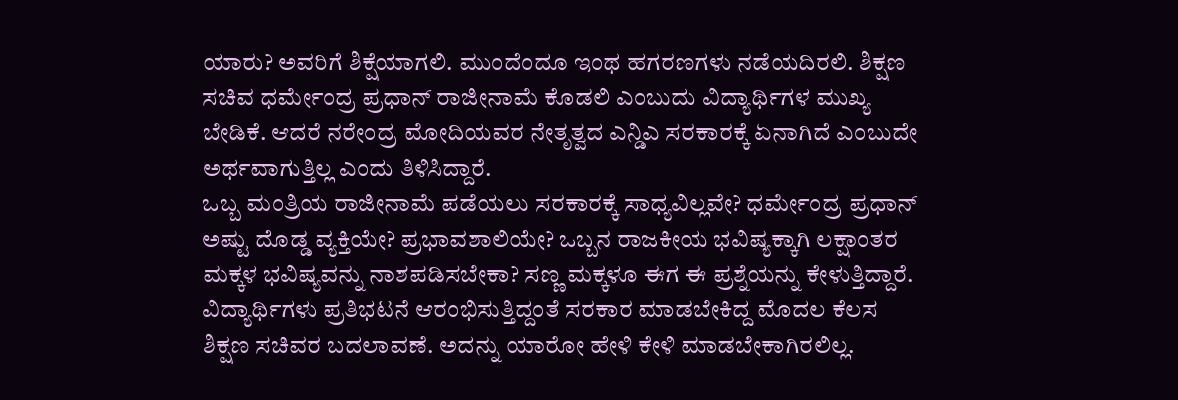ಯಾರು? ಅವರಿಗೆ ಶಿಕ್ಷೆಯಾಗಲಿ. ಮುಂದೆಂದೂ ಇಂಥ ಹಗರಣಗಳು ನಡೆಯದಿರಲಿ. ಶಿಕ್ಷಣ ಸಚಿವ ಧರ್ಮೇಂದ್ರ ಪ್ರಧಾನ್ ರಾಜೀನಾಮೆ ಕೊಡಲಿ ಎಂಬುದು ವಿದ್ಯಾರ್ಥಿಗಳ ಮುಖ್ಯ ಬೇಡಿಕೆ. ಆದರೆ ನರೇಂದ್ರ ಮೋದಿಯವರ ನೇತೃತ್ವದ ಎನ್ಡಿಎ ಸರಕಾರಕ್ಕೆ ಏನಾಗಿದೆ ಎಂಬುದೇ ಅರ್ಥವಾಗುತ್ತಿಲ್ಲ ಎಂದು ತಿಳಿಸಿದ್ದಾರೆ.
ಒಬ್ಬ ಮಂತ್ರಿಯ ರಾಜೀನಾಮೆ ಪಡೆಯಲು ಸರಕಾರಕ್ಕೆ ಸಾಧ್ಯವಿಲ್ಲವೇ? ಧರ್ಮೇಂದ್ರ ಪ್ರಧಾನ್ ಅಷ್ಟು ದೊಡ್ಡ ವ್ಯಕ್ತಿಯೇ? ಪ್ರಭಾವಶಾಲಿಯೇ? ಒಬ್ಬನ ರಾಜಕೀಯ ಭವಿಷ್ಯಕ್ಕಾಗಿ ಲಕ್ಷಾಂತರ ಮಕ್ಕಳ ಭವಿಷ್ಯವನ್ನು ನಾಶಪಡಿಸಬೇಕಾ? ಸಣ್ಣ ಮಕ್ಕಳೂ ಈಗ ಈ ಪ್ರಶ್ನೆಯನ್ನು ಕೇಳುತ್ತಿದ್ದಾರೆ. ವಿದ್ಯಾರ್ಥಿಗಳು ಪ್ರತಿಭಟನೆ ಆರಂಭಿಸುತ್ತಿದ್ದಂತೆ ಸರಕಾರ ಮಾಡಬೇಕಿದ್ದ ಮೊದಲ ಕೆಲಸ ಶಿಕ್ಷಣ ಸಚಿವರ ಬದಲಾವಣೆ. ಅದನ್ನು ಯಾರೋ ಹೇಳಿ ಕೇಳಿ ಮಾಡಬೇಕಾಗಿರಲಿಲ್ಲ.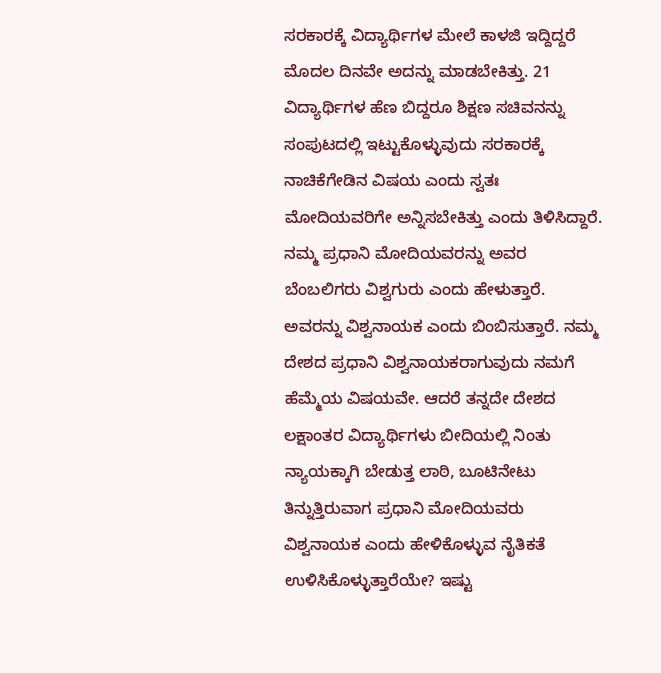ಸರಕಾರಕ್ಕೆ ವಿದ್ಯಾರ್ಥಿಗಳ ಮೇಲೆ ಕಾಳಜಿ ಇದ್ದಿದ್ದರೆ ಮೊದಲ ದಿನವೇ ಅದನ್ನು ಮಾಡಬೇಕಿತ್ತು. 21 ವಿದ್ಯಾರ್ಥಿಗಳ ಹೆಣ ಬಿದ್ದರೂ ಶಿಕ್ಷಣ ಸಚಿವನನ್ನು ಸಂಪುಟದಲ್ಲಿ ಇಟ್ಟುಕೊಳ್ಳುವುದು ಸರಕಾರಕ್ಕೆ ನಾಚಿಕೆಗೇಡಿನ ವಿಷಯ ಎಂದು ಸ್ವತಃ ಮೋದಿಯವರಿಗೇ ಅನ್ನಿಸಬೇಕಿತ್ತು ಎಂದು ತಿಳಿಸಿದ್ದಾರೆ.
ನಮ್ಮ ಪ್ರಧಾನಿ ಮೋದಿಯವರನ್ನು ಅವರ ಬೆಂಬಲಿಗರು ವಿಶ್ವಗುರು ಎಂದು ಹೇಳುತ್ತಾರೆ. ಅವರನ್ನು ವಿಶ್ವನಾಯಕ ಎಂದು ಬಿಂಬಿಸುತ್ತಾರೆ. ನಮ್ಮ ದೇಶದ ಪ್ರಧಾನಿ ವಿಶ್ವನಾಯಕರಾಗುವುದು ನಮಗೆ ಹೆಮ್ಮೆಯ ವಿಷಯವೇ. ಆದರೆ ತನ್ನದೇ ದೇಶದ ಲಕ್ಷಾಂತರ ವಿದ್ಯಾರ್ಥಿಗಳು ಬೀದಿಯಲ್ಲಿ ನಿಂತು ನ್ಯಾಯಕ್ಕಾಗಿ ಬೇಡುತ್ತ ಲಾಠಿ, ಬೂಟಿನೇಟು ತಿನ್ನುತ್ತಿರುವಾಗ ಪ್ರಧಾನಿ ಮೋದಿಯವರು ವಿಶ್ವನಾಯಕ ಎಂದು ಹೇಳಿಕೊಳ್ಳುವ ನೈತಿಕತೆ ಉಳಿಸಿಕೊಳ್ಳುತ್ತಾರೆಯೇ? ಇಷ್ಟು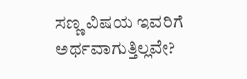ಸಣ್ಣ ವಿಷಯ ಇವರಿಗೆ ಅರ್ಥವಾಗುತ್ತಿಲ್ಲವೇ?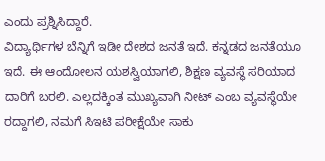ಎಂದು ಪ್ರಶ್ನಿಸಿದ್ದಾರೆ.
ವಿದ್ಯಾರ್ಥಿಗಳ ಬೆನ್ನಿಗೆ ಇಡೀ ದೇಶದ ಜನತೆ ಇದೆ. ಕನ್ನಡದ ಜನತೆಯೂ ಇದೆ. ಈ ಆಂದೋಲನ ಯಶಸ್ವಿಯಾಗಲಿ, ಶಿಕ್ಷಣ ವ್ಯವಸ್ಥೆ ಸರಿಯಾದ ದಾರಿಗೆ ಬರಲಿ. ಎಲ್ಲದಕ್ಕಿಂತ ಮುಖ್ಯವಾಗಿ ನೀಟ್ ಎಂಬ ವ್ಯವಸ್ಥೆಯೇ ರದ್ದಾಗಲಿ, ನಮಗೆ ಸಿಇಟಿ ಪರೀಕ್ಷೆಯೇ ಸಾಕು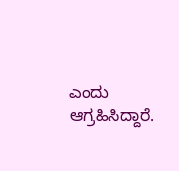ಎಂದು ಆಗ್ರಹಿಸಿದ್ದಾರೆ.